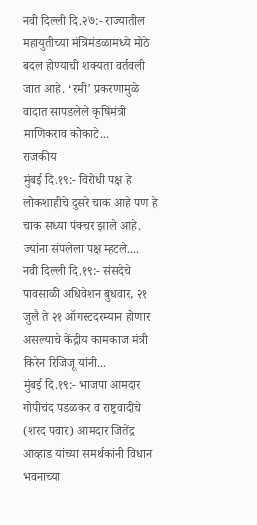नवी दिल्ली दि.२७:- राज्यातील महायुतीच्या मंत्रिमंडळामध्ये मोठे बदल होण्याची शक्यता वर्तवली जात आहे. ‘रमी’ प्रकरणामुळे वादात सापडलेले कृषिमंत्री माणिकराव कोकाटे...
राजकीय
मुंबई दि.१९:- विरोधी पक्ष हे लोकशाहीचे दुसरे चाक आहे पण हे चाक सध्या पंक्चर झाले आहे. ज्यांना संपलेला पक्ष म्हटले....
नवी दिल्ली दि.१९:- संसदेचे पावसाळी अधिवेशन बुधवार, २१ जुलै ते २१ ऑगस्टदरम्यान होणार असल्याचे केंद्रीय कामकाज मंत्री किरेन रिजिजू यांनी...
मुंबई दि.१९:- भाजपा आमदार गोपीचंद पडळकर व राष्ट्रवादीचे (शरद पवार) आमदार जितेंद्र आव्हाड यांच्या समर्थकांनी विधान भवनाच्या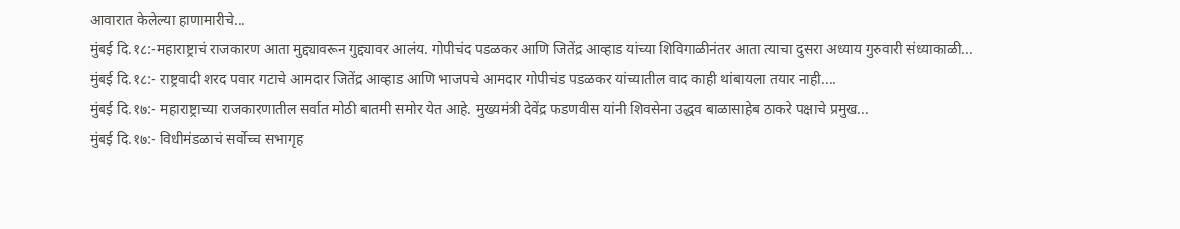आवारात केलेल्या हाणामारीचे...
मुंबई दि.१८:-महाराष्ट्राचं राजकारण आता मुद्द्यावरून गुद्द्यावर आलंय. गोपीचंद पडळकर आणि जितेंद्र आव्हाड यांच्या शिविगाळीनंतर आता त्याचा दुसरा अध्याय गुरुवारी संध्याकाळी...
मुंबई दि.१८:- राष्ट्रवादी शरद पवार गटाचे आमदार जितेंद्र आव्हाड आणि भाजपचे आमदार गोपीचंड पडळकर यांच्यातील वाद काही थांबायला तयार नाही....
मुंबई दि.१७:- महाराष्ट्राच्या राजकारणातील सर्वात मोठी बातमी समोर येत आहे. मुख्यमंत्री देवेंद्र फडणवीस यांनी शिवसेना उद्धव बाळासाहेब ठाकरे पक्षाचे प्रमुख...
मुंबई दि.१७:- विधीमंडळाचं सर्वोच्च सभागृह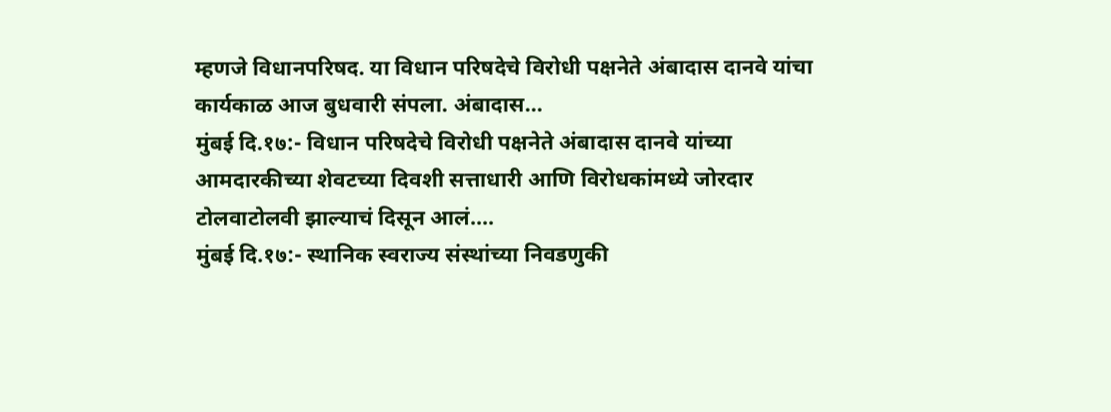म्हणजे विधानपरिषद. या विधान परिषदेचे विरोधी पक्षनेते अंबादास दानवे यांचा कार्यकाळ आज बुधवारी संपला. अंबादास...
मुंबई दि.१७:- विधान परिषदेचे विरोधी पक्षनेते अंबादास दानवे यांच्या आमदारकीच्या शेवटच्या दिवशी सत्ताधारी आणि विरोधकांमध्ये जोरदार टोलवाटोलवी झाल्याचं दिसून आलं....
मुंबई दि.१७:- स्थानिक स्वराज्य संस्थांच्या निवडणुकी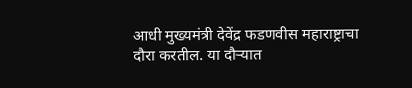आधी मुख्यमंत्री देवेंद्र फडणवीस महाराष्ट्राचा दौरा करतील. या दौऱ्यात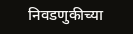निवडणुकीच्या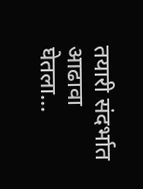तयारी संदर्भात आढावा घेतला...